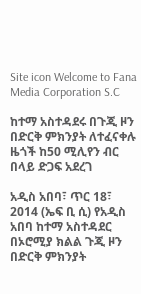Site icon Welcome to Fana Media Corporation S.C

ከተማ አስተዳደሩ በጉጂ ዞን በድርቅ ምክንያት ለተፈናቀሉ ዜጎች ከ50 ሚሊየን ብር በላይ ድጋፍ አደረገ

አዲስ አበባ፣ ጥር 18፣ 2014 (ኤፍ ቢ ሲ) የአዲስ አበባ ከተማ አስተዳደር በኦሮሚያ ክልል ጉጂ ዞን በድርቅ ምክንያት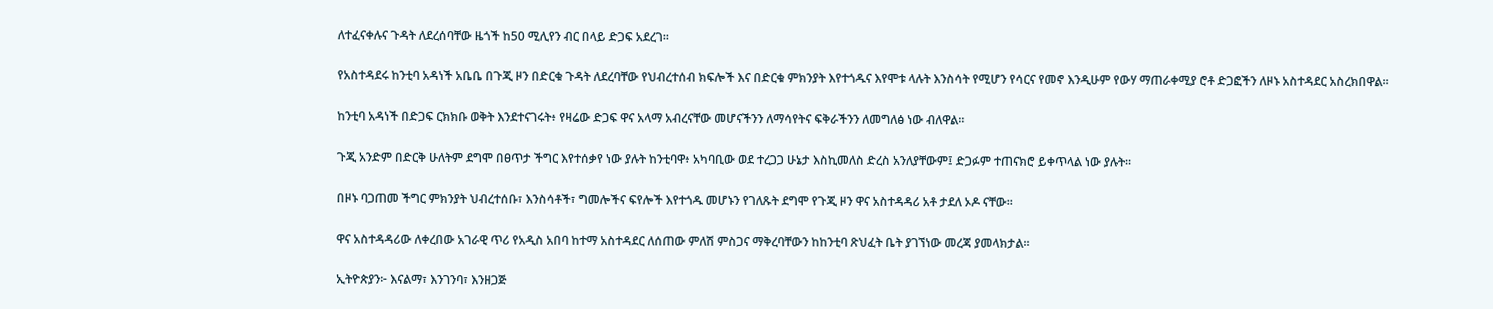ለተፈናቀሉና ጉዳት ለደረሰባቸው ዜጎች ከ50 ሚሊየን ብር በላይ ድጋፍ አደረገ፡፡

የአስተዳደሩ ከንቲባ አዳነች አቤቤ በጉጂ ዞን በድርቁ ጉዳት ለደረባቸው የህብረተሰብ ክፍሎች እና በድርቁ ምክንያት እየተጎዱና እየሞቱ ላሉት እንስሳት የሚሆን የሳርና የመኖ እንዲሁም የውሃ ማጠራቀሚያ ሮቶ ድጋፎችን ለዞኑ አስተዳደር አስረክበዋል፡፡

ከንቲባ አዳነች በድጋፍ ርክክቡ ወቅት እንደተናገሩት፥ የዛሬው ድጋፍ ዋና አላማ አብረናቸው መሆናችንን ለማሳየትና ፍቅራችንን ለመግለፅ ነው ብለዋል።

ጉጂ አንድም በድርቅ ሁለትም ደግሞ በፀጥታ ችግር እየተሰቃየ ነው ያሉት ከንቲባዋ፥ አካባቢው ወደ ተረጋጋ ሁኔታ እስኪመለስ ድረስ አንለያቸውም፤ ድጋፉም ተጠናክሮ ይቀጥላል ነው ያሉት።

በዞኑ ባጋጠመ ችግር ምክንያት ህብረተሰቡ፣ እንስሳቶች፣ ግመሎችና ፍየሎች እየተጎዱ መሆኑን የገለጹት ደግሞ የጉጂ ዞን ዋና አስተዳዳሪ አቶ ታደለ ኦዶ ናቸው፡፡

ዋና አስተዳዳሪው ለቀረበው አገራዊ ጥሪ የአዲስ አበባ ከተማ አስተዳደር ለሰጠው ምለሽ ምስጋና ማቅረባቸውን ከከንቲባ ጽህፈት ቤት ያገኘነው መረጃ ያመላክታል፡፡

ኢትዮጵያን፦ እናልማ፣ እንገንባ፣ እንዘጋጅ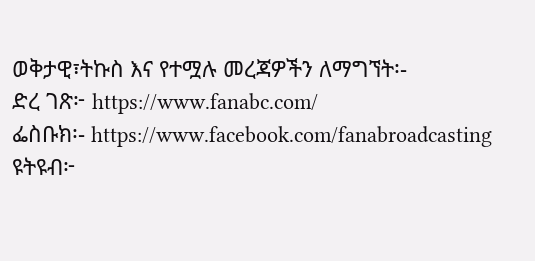ወቅታዊ፣ትኩስ እና የተሟሉ መረጃዎችን ለማግኘት፡-
ድረ ገጽ፦ https://www.fanabc.com/
ፌስቡክ፡- https://www.facebook.com/fanabroadcasting
ዩትዩብ፦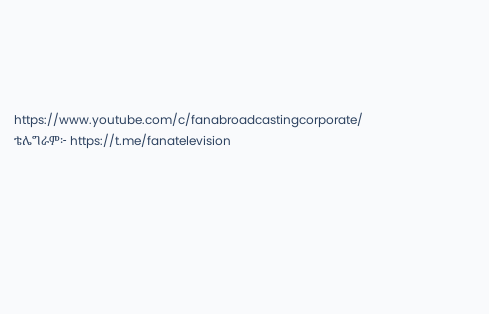https://www.youtube.com/c/fanabroadcastingcorporate/
ቴሌግራም፦ https://t.me/fanatelevision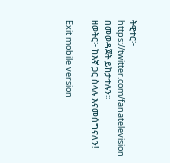ትዊተር፦ https://twitter.com/fanatelevision በመወዳጀት ይከታተሉን፡፡
ዘወትር፦ ከእኛ ጋር ስላሉ እናመሰግናለን!

Exit mobile version